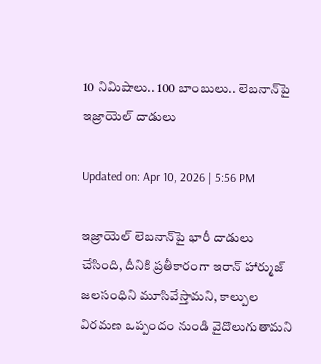10 నిమిషాలు.. 100 బాంబులు.. లెబనాన్‌పై ఇజ్రాయెల్‌ దాడులు

Updated on: Apr 10, 2026 | 5:56 PM

ఇజ్రాయెల్ లెబనాన్‌పై భారీ దాడులు చేసింది, దీనికి ప్రతీకారంగా ఇరాన్ హార్ముజ్ జలసంధిని మూసివేస్తామని, కాల్పుల విరమణ ఒప్పందం నుండి వైదొలుగుతామని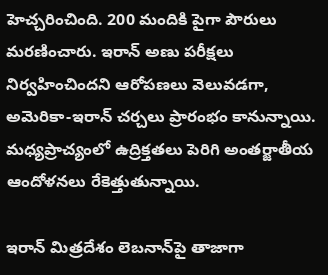హెచ్చరించింది. 200 మందికి పైగా పౌరులు మరణించారు. ఇరాన్ అణు పరీక్షలు నిర్వహించిందని ఆరోపణలు వెలువడగా, అమెరికా-ఇరాన్ చర్చలు ప్రారంభం కానున్నాయి. మధ్యప్రాచ్యంలో ఉద్రిక్తతలు పెరిగి అంతర్జాతీయ ఆందోళనలు రేకెత్తుతున్నాయి.

ఇరాన్ మిత్రదేశం లెబనాన్‌పై తాజాగా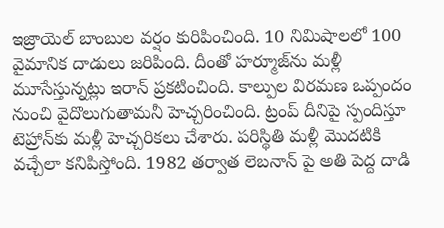ఇజ్రాయెల్‌ బాంబుల వర్షం కురిపించింది. 10 నిమిషాలలో 100 వైమానిక దాడులు జరిపింది. దీంతో హర్మూజ్‌ను మళ్లీ మూసేస్తున్నట్లు ఇరాన్‌ ప్రకటించింది. కాల్పుల విరమణ ఒప్పందం నుంచి వైదొలుగుతామనీ హెచ్చరించింది. ట్రంప్‌ దీనిపై స్పందిస్తూ టెహ్రాన్‌కు మళ్లీ హెచ్చరికలు చేశారు. పరిస్థితి మళ్లీ మొదటికి వచ్చేలా కనిపిస్తోంది. 1982 తర్వాత లెబనాన్ పై అతి పెద్ద దాడి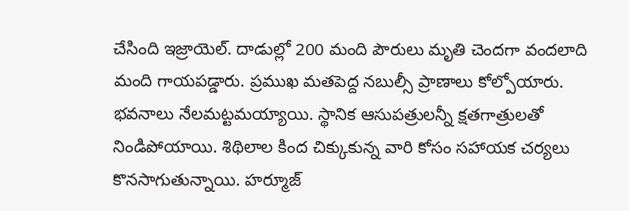చేసింది ఇజ్రాయెల్‌. దాడుల్లో 200 మంది పౌరులు మృతి చెందగా వందలాది మంది గాయపడ్డారు. ప్రముఖ మతపెద్ద నబుల్సీ ప్రాణాలు కోల్పోయారు. భవనాలు నేలమట్టమయ్యాయి. స్థానిక ఆసుపత్రులన్నీ క్షతగాత్రులతో నిండిపోయాయి. శిథిలాల కింద చిక్కుకున్న వారి కోసం సహాయక చర్యలు కొనసాగుతున్నాయి. హర్మూజ్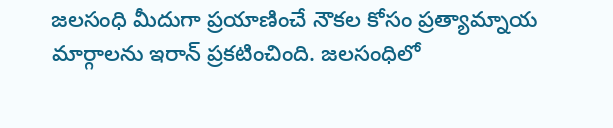జలసంధి మీదుగా ప్రయాణించే నౌకల కోసం ప్రత్యామ్నాయ మార్గాలను ఇరాన్‌ ప్రకటించింది. జలసంధిలో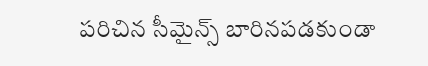పరిచిన సీమైన్స్ బారినపడకుండా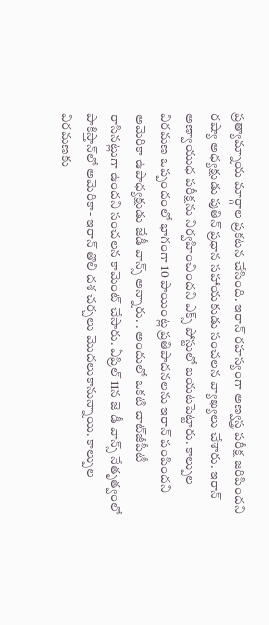ప్రత్యామ్నాయ మార్గాల ప్రకటన చేసింది. ఇరాన్‌ రహస్యంగా అణ్వస్త్ర పరీక్ష జరిపిందని రష్యా అధ్యక్షుడు పుతిన్‌ ప్రధాన సహాయకుడు సంచలన వ్యాఖ్యలు చేశారు. ఇరాన్‌ అణ్వాయుధ పరీక్షను నిర్వహించిందని ఎక్స్‌ పోస్టులో బయటపెట్టారు. కాల్పుల విరమణ ఒప్పందంలో భాగంగా 10 పాయింట్ల ప్రతిపాదనలను ఇరాన్‌ పంపిందని అమెరికా ఉపాధ్యక్షుడు జేడీ వాన్స్‌ అన్నారు. . అందులో ఒకటి చాట్‌జీపీటీ రాసినట్లుగా ఉందని సంచలన కామెంట్‌ చేసారు. ఏప్రిల్‌ 11న జె డీ వాన్స్‌ నేతృత్వంలో పాకిస్తాన్‌లో అమెరికా- ఇరాన్‌ తొలి దశ చర్చలు మొదలుకానున్నాయి. కాల్పుల విరమణకు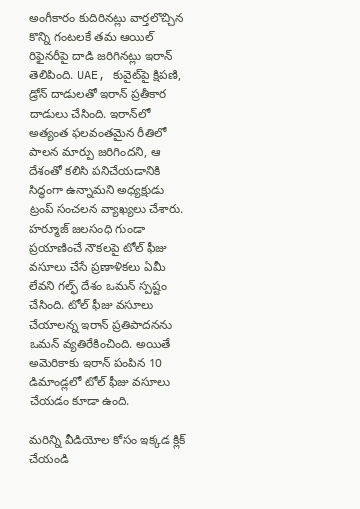అంగీకారం కుదిరినట్లు వార్తలొచ్చిన కొన్ని గంటలకే తమ ఆయిల్ రిఫైనరీపై దాడి జరిగినట్లు ఇరాన్ తెలిపింది. UAE, కువైట్‌పై క్షిపణి, డ్రోన్ దాడులతో ఇరాన్ ప్రతీకార దాడులు చేసింది. ఇరాన్‌లో అత్యంత ఫలవంతమైన రీతిలో పాలన మార్పు జరిగిందని, ఆ దేశంతో కలిసి పనిచేయడానికి సిద్ధంగా ఉన్నామని అధ్యక్షుడు ట్రంప్ సంచలన వ్యాఖ్యలు చేశారు. హర్మూజ్ జలసంధి గుండా ప్రయాణించే నౌకలపై టోల్ ఫీజు వసూలు చేసే ప్రణాళికలు ఏమీ లేవని గల్ఫ్ దేశం ఒమన్ స్పష్టం చేసింది. టోల్ ఫీజు వసూలు చేయాలన్న ఇరాన్ ప్రతిపాదనను ఒమన్ వ్యతిరేకించింది. అయితే అమెరికాకు ఇరాన్ పంపిన 10 డిమాండ్లలో టోల్ ఫీజు వసూలు చేయడం కూడా ఉంది.

మరిన్ని వీడియోల కోసం ఇక్కడ క్లిక్ చేయండి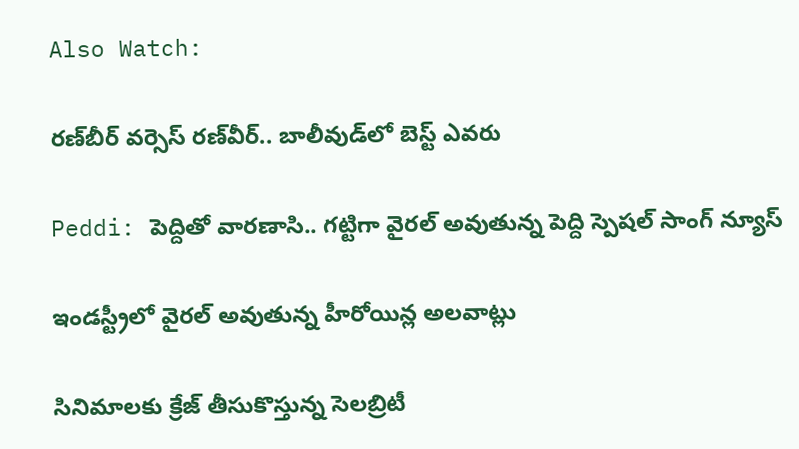Also Watch:

రణ్‌బీర్‌ వర్సెస్‌ రణ్‌వీర్‌.. బాలీవుడ్‌లో బెస్ట్ ఎవరు

Peddi: పెద్దితో వారణాసి.. గట్టిగా వైరల్‌ అవుతున్న పెద్ది స్పెషల్‌ సాంగ్‌ న్యూస్‌

ఇండస్ట్రీలో వైరల్‌ అవుతున్న హీరోయిన్ల అలవాట్లు

సినిమాలకు క్రేజ్‌ తీసుకొస్తున్న సెలబ్రిటీ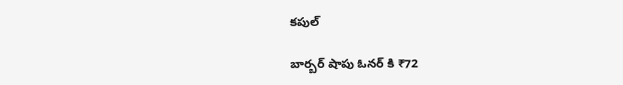కపుల్‌

బార్బర్ షాపు ఓనర్ కి ₹72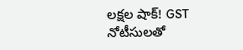లక్షల షాక్! GST నోటీసులతో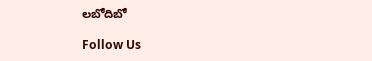లబోదిబో

Follow Us